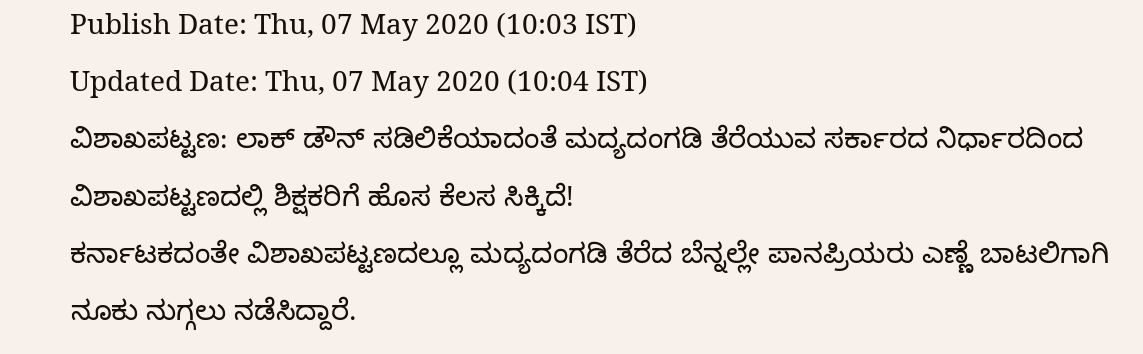Publish Date: Thu, 07 May 2020 (10:03 IST)
Updated Date: Thu, 07 May 2020 (10:04 IST)
ವಿಶಾಖಪಟ್ಟಣ: ಲಾಕ್ ಡೌನ್ ಸಡಿಲಿಕೆಯಾದಂತೆ ಮದ್ಯದಂಗಡಿ ತೆರೆಯುವ ಸರ್ಕಾರದ ನಿರ್ಧಾರದಿಂದ ವಿಶಾಖಪಟ್ಟಣದಲ್ಲಿ ಶಿಕ್ಷಕರಿಗೆ ಹೊಸ ಕೆಲಸ ಸಿಕ್ಕಿದೆ!
ಕರ್ನಾಟಕದಂತೇ ವಿಶಾಖಪಟ್ಟಣದಲ್ಲೂ ಮದ್ಯದಂಗಡಿ ತೆರೆದ ಬೆನ್ನಲ್ಲೇ ಪಾನಪ್ರಿಯರು ಎಣ್ಣೆ ಬಾಟಲಿಗಾಗಿ ನೂಕು ನುಗ್ಗಲು ನಡೆಸಿದ್ದಾರೆ.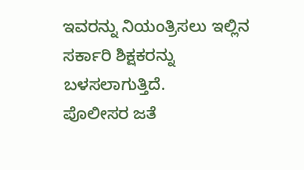ಇವರನ್ನು ನಿಯಂತ್ರಿಸಲು ಇಲ್ಲಿನ ಸರ್ಕಾರಿ ಶಿಕ್ಷಕರನ್ನು ಬಳಸಲಾಗುತ್ತಿದೆ.
ಪೊಲೀಸರ ಜತೆ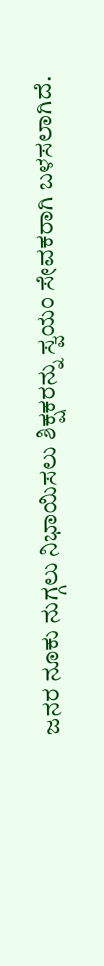ಜನರ ನೂಕು ನುಗ್ಗಲು ನಿಭಾಯಿಸಲು ಶಿಕ್ಷಕರನ್ನು ಸ್ವಯಂ ಸೇವಕರಾಗಿ ಬಳಸಲಾಗಿದೆ.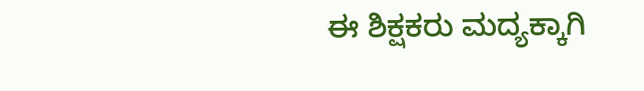ಈ ಶಿಕ್ಷಕರು ಮದ್ಯಕ್ಕಾಗಿ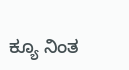ಕ್ಯೂ ನಿಂತ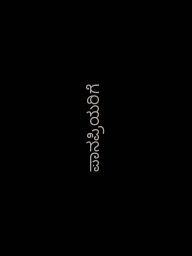ಪಾನಪ್ರಿಯರಿಗೆ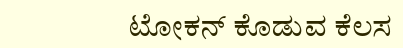ಟೋಕನ್ ಕೊಡುವ ಕೆಲಸ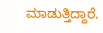ಮಾಡುತ್ತಿದ್ದಾರೆ.